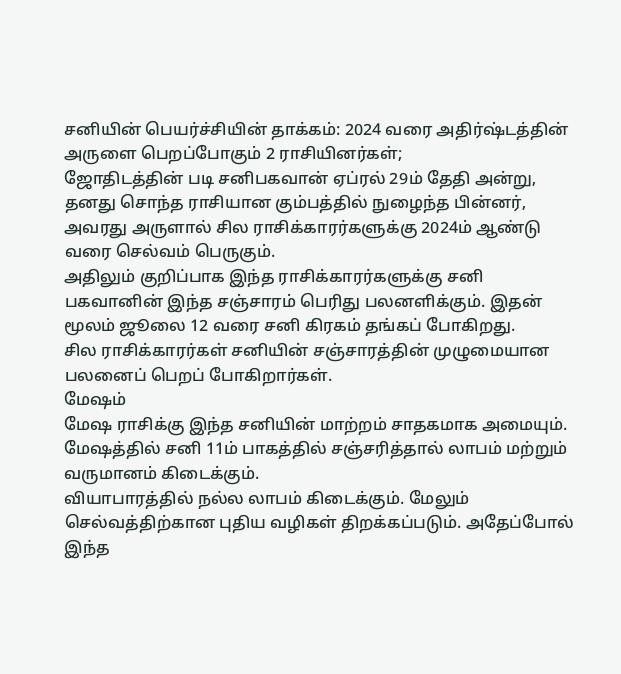சனியின் பெயர்ச்சியின் தாக்கம்: 2024 வரை அதிர்ஷ்டத்தின் அருளை பெறப்போகும் 2 ராசியினர்கள்;
ஜோதிடத்தின் படி சனிபகவான் ஏப்ரல் 29ம் தேதி அன்று, தனது சொந்த ராசியான கும்பத்தில் நுழைந்த பின்னர், அவரது அருளால் சில ராசிக்காரர்களுக்கு 2024ம் ஆண்டு வரை செல்வம் பெருகும்.
அதிலும் குறிப்பாக இந்த ராசிக்காரர்களுக்கு சனி பகவானின் இந்த சஞ்சாரம் பெரிது பலனளிக்கும். இதன் மூலம் ஜூலை 12 வரை சனி கிரகம் தங்கப் போகிறது.
சில ராசிக்காரர்கள் சனியின் சஞ்சாரத்தின் முழுமையான பலனைப் பெறப் போகிறார்கள்.
மேஷம்
மேஷ ராசிக்கு இந்த சனியின் மாற்றம் சாதகமாக அமையும். மேஷத்தில் சனி 11ம் பாகத்தில் சஞ்சரித்தால் லாபம் மற்றும் வருமானம் கிடைக்கும்.
வியாபாரத்தில் நல்ல லாபம் கிடைக்கும். மேலும் செல்வத்திற்கான புதிய வழிகள் திறக்கப்படும். அதேப்போல் இந்த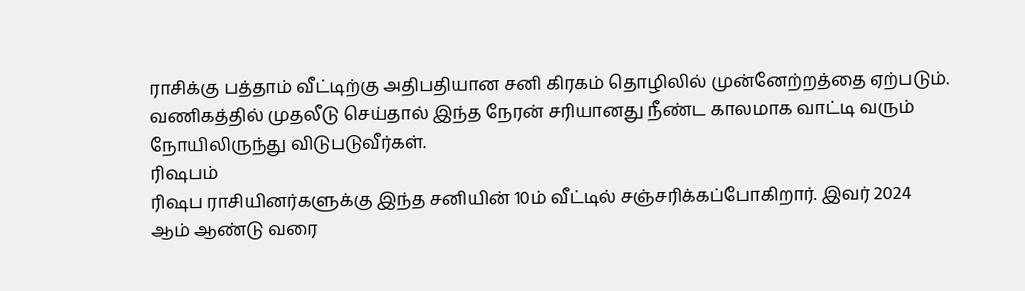ராசிக்கு பத்தாம் வீட்டிற்கு அதிபதியான சனி கிரகம் தொழிலில் முன்னேற்றத்தை ஏற்படும்.
வணிகத்தில் முதலீடு செய்தால் இந்த நேரன் சரியானது நீண்ட காலமாக வாட்டி வரும் நோயிலிருந்து விடுபடுவீர்கள்.
ரிஷபம்
ரிஷப ராசியினர்களுக்கு இந்த சனியின் 10ம் வீட்டில் சஞ்சரிக்கப்போகிறார். இவர் 2024 ஆம் ஆண்டு வரை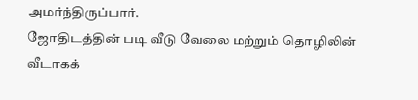அமர்ந்திருப்பார்.
ஜோதிடத்தின் படி வீடு வேலை மற்றும் தொழிலின் வீடாகக்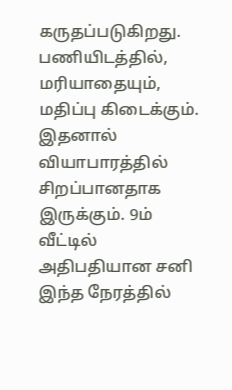கருதப்படுகிறது. பணியிடத்தில், மரியாதையும், மதிப்பு கிடைக்கும்.
இதனால் வியாபாரத்தில் சிறப்பானதாக இருக்கும். 9ம் வீட்டில் அதிபதியான சனி இந்த நேரத்தில்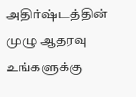அதிர்ஷ்டத்தின் முழு ஆதரவு உங்களுக்கு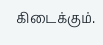கிடைக்கும்.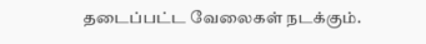தடைப்பட்ட வேலைகள் நடக்கும்.